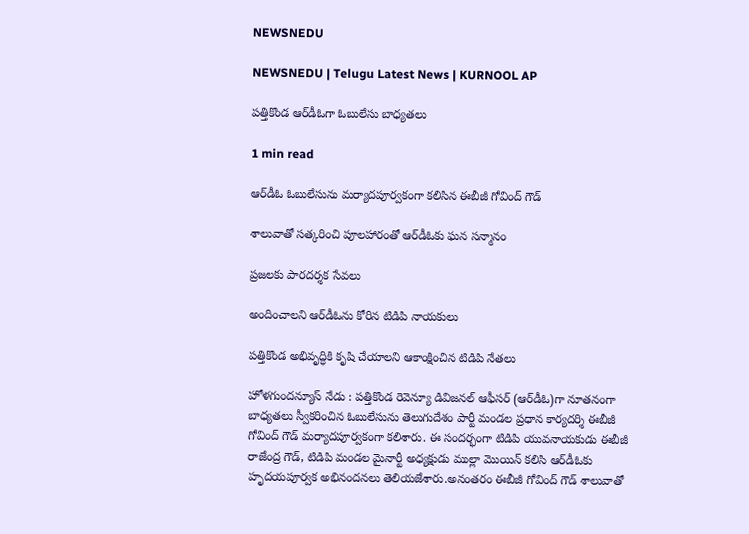NEWSNEDU

NEWSNEDU | Telugu Latest News | KURNOOL AP

పత్తికొండ ఆర్‌డీఓగా ఓబులేసు బాధ్యతలు

1 min read

ఆర్‌డీఓ ఓబులేసును మర్యాదపూర్వకంగా కలిసిన ఈబీజీ గోవింద్ గౌడ్

శాలువాతో సత్కరించి పూలహారంతో ఆర్‌డీఓకు ఘన సన్మానం

ప్రజలకు పారదర్శక సేవలు

అందించాలని ఆర్‌డీఓను కోరిన టిడిపి నాయకులు

పత్తికొండ అభివృద్ధికి కృషి చేయాలని ఆకాంక్షించిన టిడిపి నేతలు

హోళగుందన్యూస్ నేడు : పత్తికొండ రెవెన్యూ డివిజనల్ ఆఫీసర్ (ఆర్‌డీఓ)గా నూతనంగా బాధ్యతలు స్వీకరించిన ఓబులేసును తెలుగుదేశం పార్టీ మండల ప్రధాన కార్యదర్శి ఈబీజీ గోవింద్ గౌడ్ మర్యాదపూర్వకంగా కలిశారు. ఈ సందర్భంగా టిడిపి యువనాయకుడు ఈబీజీ రాజేంద్ర గౌడ్, టిడిపి మండల మైనార్టీ అధ్యక్షుడు ముల్లా మొయిన్ కలిసి ఆర్‌డీఓకు హృదయపూర్వక అభినందనలు తెలియజేశారు.అనంతరం ఈబీజీ గోవింద్ గౌడ్ శాలువాతో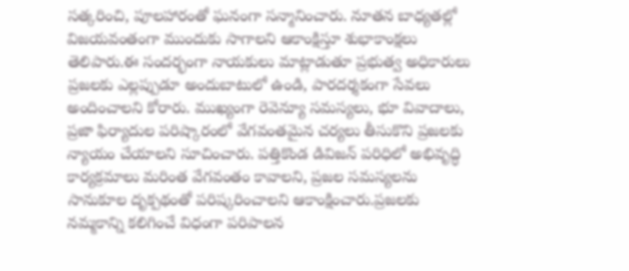సత్కరించి, పూలహారంతో ఘనంగా సన్మానించారు. నూతన బాధ్యతల్లో విజయవంతంగా ముందుకు సాగాలని ఆకాంక్షిస్తూ శుభాకాంక్షలు తెలిపారు.ఈ సందర్భంగా నాయకులు మాట్లాడుతూ ప్రభుత్వ అధికారులు ప్రజలకు ఎల్లప్పుడూ అందుబాటులో ఉండి, పారదర్శకంగా సేవలు అందించాలని కోరారు. ముఖ్యంగా రెవెన్యూ సమస్యలు, భూ వివాదాలు, ప్రజా ఫిర్యాదుల పరిష్కారంలో వేగవంతమైన చర్యలు తీసుకొని ప్రజలకు న్యాయం చేయాలని సూచించారు. పత్తికొండ డివిజన్ పరిధిలో అభివృద్ధి కార్యక్రమాలు మరింత వేగవంతం కావాలని, ప్రజల సమస్యలను సానుకూల దృక్పథంతో పరిష్కరించాలని ఆకాంక్షించారు.ప్రజలకు నమ్మకాన్ని కలిగించే విధంగా పరిపాలన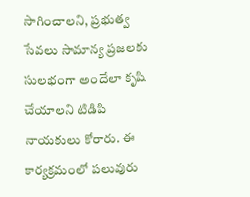సాగించాలని, ప్రభుత్వ సేవలు సామాన్య ప్రజలకు సులభంగా అందేలా కృషి చేయాలని టిడిపి నాయకులు కోరారు. ఈ కార్యక్రమంలో పలువురు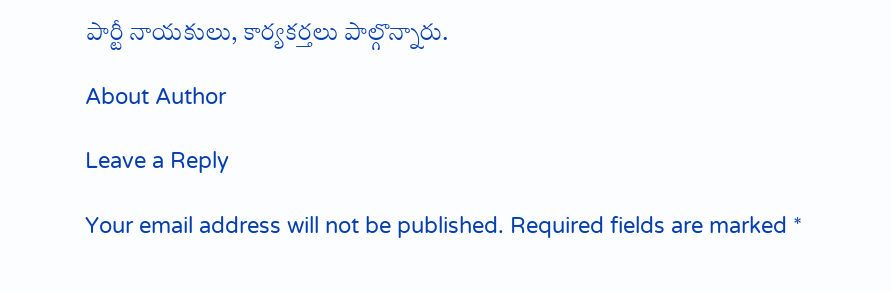పార్టీ నాయకులు, కార్యకర్తలు పాల్గొన్నారు.

About Author

Leave a Reply

Your email address will not be published. Required fields are marked *